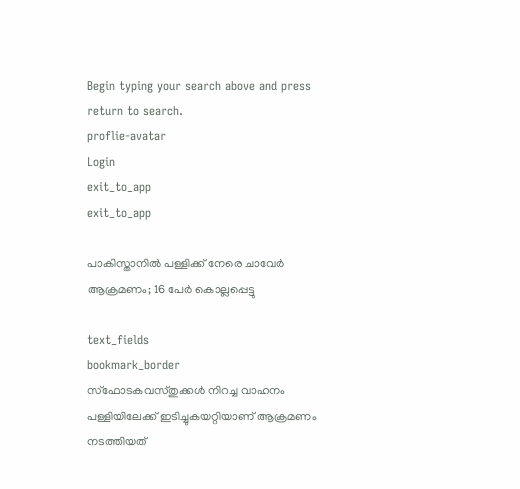Begin typing your search above and press return to search.
proflie-avatar
Login
exit_to_app
exit_to_app

പാകിസ്താനിൽ പള്ളിക്ക് നേരെ ചാവേർ ആക്രമണം; 16 പേർ കൊല്ലപ്പെട്ടു

text_fields
bookmark_border
സ്ഫോടകവസ്തുക്കൾ നിറച്ച വാഹനം പള്ളിയിലേക്ക് ഇടിച്ചുകയറ്റിയാണ് ആക്രമണം നടത്തിയത്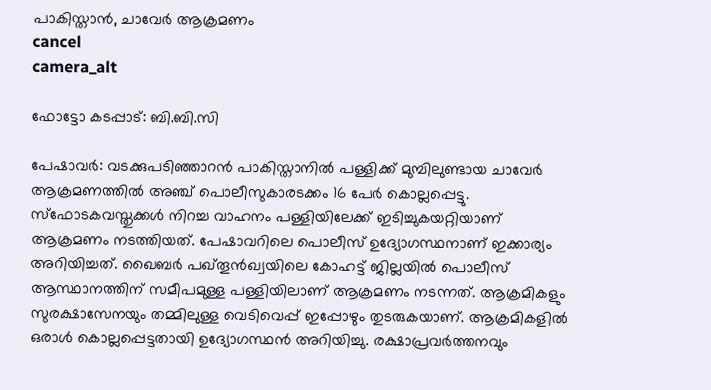പാകിസ്താന്‍, ചാവേർ ആക്രമണം
cancel
camera_alt

ഫോട്ടോ കടപ്പാട്: ബി.ബി.സി

പേഷാവർ: വടക്കുപടിഞ്ഞാറൻ പാകിസ്താനിൽ പള്ളിക്ക് മുമ്പിലുണ്ടായ ചാവേർ ആക്രമണത്തിൽ അഞ്ച് പൊലീസുകാരടക്കം 16 പേർ കൊല്ലപ്പെട്ടു. സ്ഫോടകവസ്തുക്കൾ നിറച്ച വാഹനം പള്ളിയിലേക്ക് ഇടിച്ചുകയറ്റിയാണ് ആക്രമണം നടത്തിയത്. പേഷാവറിലെ പൊലീസ് ഉദ്യോഗസ്ഥനാണ് ഇക്കാര്യം അറിയിച്ചത്. ഖൈബർ പഖ്തൂൻഖ്വയിലെ കോഹട്ട് ജില്ലയിൽ പൊലീസ് ആസ്ഥാനത്തിന് സമീപമുള്ള പള്ളിയിലാണ് ആക്രമണം നടന്നത്. ആക്രമികളും സുരക്ഷാസേനയും തമ്മിലുള്ള വെടിവെപ്പ് ഇപ്പോഴും തുടരുകയാണ്. ആക്രമികളിൽ ഒരാൾ കൊല്ലപ്പെട്ടതായി ഉദ്യോഗസ്ഥൻ അറിയിച്ചു. രക്ഷാപ്രവർത്തനവും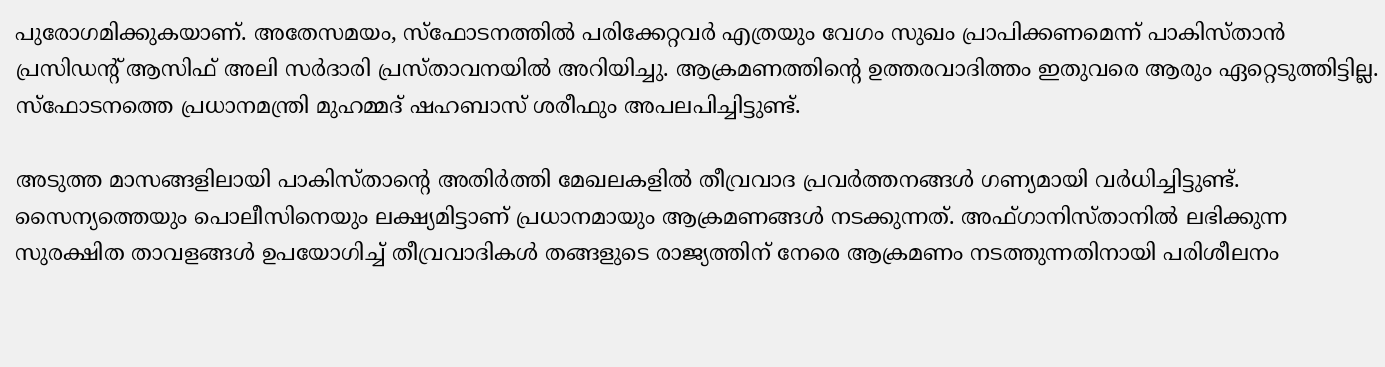പുരോഗമിക്കുകയാണ്. അതേസമയം, സ്ഫോടനത്തിൽ പരിക്കേറ്റവർ എത്രയും വേഗം സുഖം പ്രാപിക്കണമെന്ന് പാകിസ്താൻ പ്രസിഡന്റ് ആസിഫ് അലി സർദാരി പ്രസ്താവനയിൽ അറിയിച്ചു. ആക്രമണത്തിന്റെ ഉത്തരവാദിത്തം ഇതുവരെ ആരും ഏറ്റെടുത്തിട്ടില്ല. സ്ഫോടനത്തെ പ്രധാനമന്ത്രി മുഹമ്മദ് ഷഹബാസ് ശരീഫും അപലപിച്ചിട്ടുണ്ട്.

അടുത്ത മാസങ്ങളിലായി പാകിസ്താന്റെ അതിർത്തി മേഖലകളിൽ തീവ്രവാദ പ്രവർത്തനങ്ങൾ ഗണ്യമായി വർധിച്ചിട്ടുണ്ട്. സൈന്യത്തെയും പൊലീസിനെയും ലക്ഷ്യമിട്ടാണ് പ്രധാനമായും ആക്രമണങ്ങൾ നടക്കുന്നത്. അഫ്ഗാനിസ്താനിൽ ലഭിക്കുന്ന സുരക്ഷിത താവളങ്ങൾ ഉപയോഗിച്ച് തീവ്രവാദികൾ തങ്ങളുടെ രാജ്യത്തിന് നേരെ ആക്രമണം നടത്തുന്നതിനായി പരിശീലനം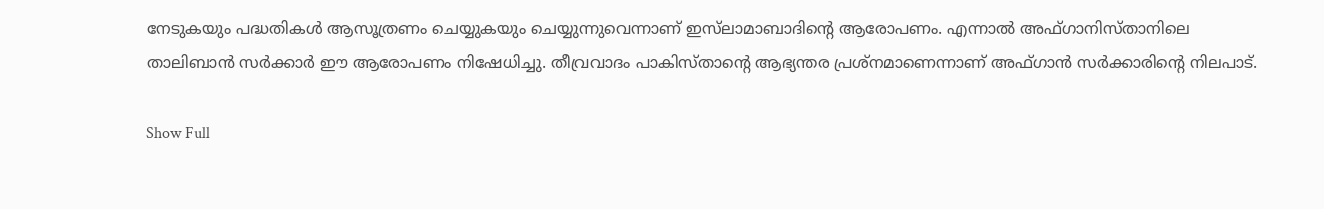നേടുകയും പദ്ധതികൾ ആസൂത്രണം ചെയ്യുകയും ചെയ്യുന്നുവെന്നാണ് ഇസ്‌ലാമാബാദിന്റെ ആരോപണം. എന്നാൽ അഫ്ഗാനിസ്താനിലെ താലിബാൻ സർക്കാർ ഈ ആരോപണം നിഷേധിച്ചു. തീവ്രവാദം പാകിസ്താന്റെ ആഭ്യന്തര പ്രശ്നമാണെന്നാണ് അഫ്ഗാൻ സർക്കാരിന്റെ നിലപാട്.

Show Full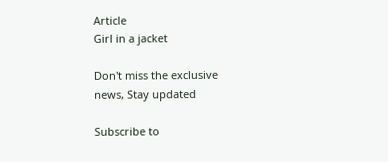Article
Girl in a jacket

Don't miss the exclusive news, Stay updated

Subscribe to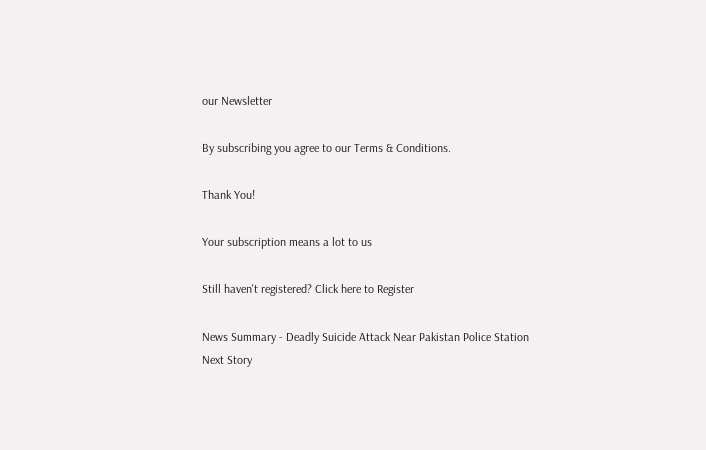our Newsletter

By subscribing you agree to our Terms & Conditions.

Thank You!

Your subscription means a lot to us

Still haven't registered? Click here to Register

News Summary - Deadly Suicide Attack Near Pakistan Police Station
Next Story